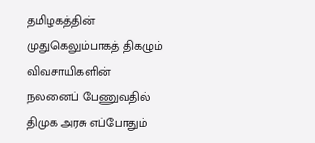தமிழகத்தின் முதுகெலும்பாகத் திகழும் விவசாயிகளின் நலனைப் பேணுவதில் திமுக அரசு எப்போதும்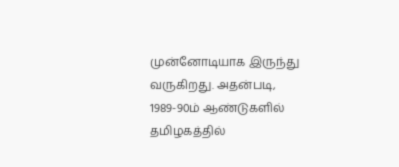முன்னோடியாக இருந்து வருகிறது. அதன்படி, 1989-90ம் ஆண்டுகளில் தமிழகத்தில்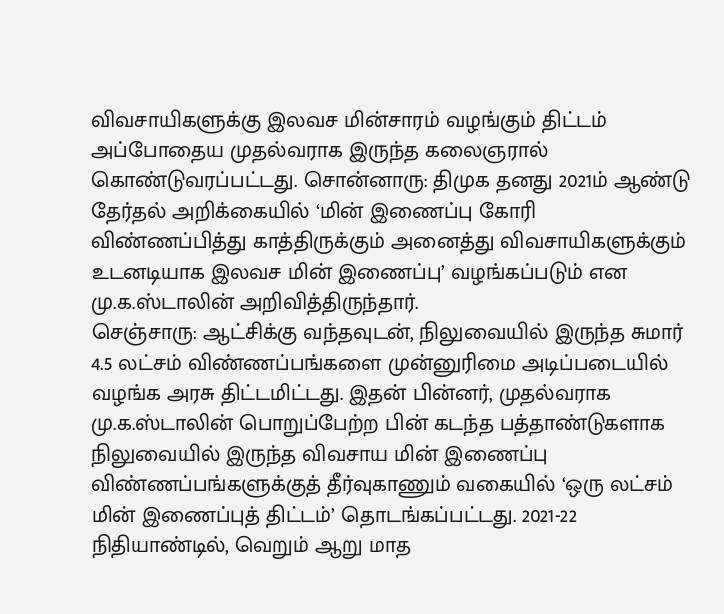விவசாயிகளுக்கு இலவச மின்சாரம் வழங்கும் திட்டம் அப்போதைய முதல்வராக இருந்த கலைஞரால் கொண்டுவரப்பட்டது. சொன்னாரு: திமுக தனது 2021ம் ஆண்டு தேர்தல் அறிக்கையில் ‘மின் இணைப்பு கோரி விண்ணப்பித்து காத்திருக்கும் அனைத்து விவசாயிகளுக்கும் உடனடியாக இலவச மின் இணைப்பு’ வழங்கப்படும் என மு.க.ஸ்டாலின் அறிவித்திருந்தார்.
செஞ்சாரு: ஆட்சிக்கு வந்தவுடன், நிலுவையில் இருந்த சுமார் 4.5 லட்சம் விண்ணப்பங்களை முன்னுரிமை அடிப்படையில் வழங்க அரசு திட்டமிட்டது. இதன் பின்னர், முதல்வராக மு.க.ஸ்டாலின் பொறுப்பேற்ற பின் கடந்த பத்தாண்டுகளாக நிலுவையில் இருந்த விவசாய மின் இணைப்பு விண்ணப்பங்களுக்குத் தீர்வுகாணும் வகையில் ‘ஒரு லட்சம் மின் இணைப்புத் திட்டம்’ தொடங்கப்பட்டது. 2021-22 நிதியாண்டில், வெறும் ஆறு மாத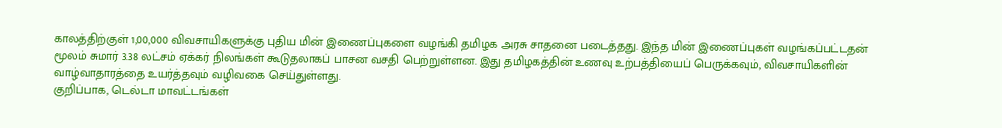காலத்திற்குள் 1,00,000 விவசாயிகளுக்கு புதிய மின் இணைப்புகளை வழங்கி தமிழக அரசு சாதனை படைத்தது. இந்த மின் இணைப்புகள் வழங்கப்பட்டதன் மூலம் சுமார் 3.38 லட்சம் ஏக்கர் நிலங்கள் கூடுதலாகப் பாசன வசதி பெற்றுள்ளன. இது தமிழகத்தின் உணவு உற்பத்தியைப் பெருக்கவும், விவசாயிகளின் வாழ்வாதாரத்தை உயர்த்தவும் வழிவகை செய்துள்ளது.
குறிப்பாக, டெல்டா மாவட்டங்கள்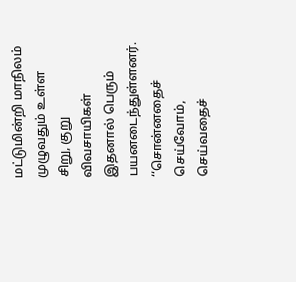மட்டுமின்றி மாநிலம் முழுவதும் உள்ள சிறு, குறு விவசாயிகள் இதனால் பெரும் பயனடைந்துள்ளனர். ‘‘சொன்னதைச் செய்வோம், செய்வதைச்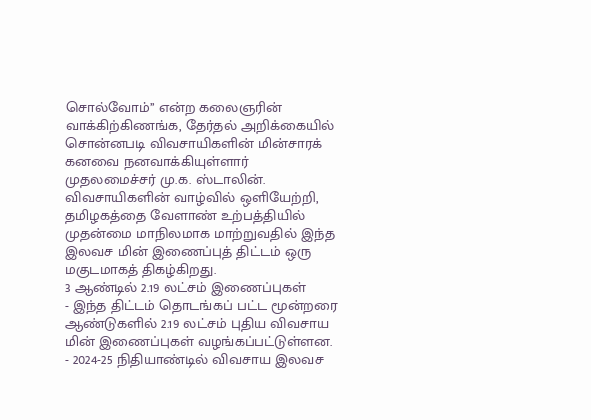சொல்வோம்’’ என்ற கலைஞரின் வாக்கிற்கிணங்க, தேர்தல் அறிக்கையில் சொன்னபடி விவசாயிகளின் மின்சாரக் கனவை நனவாக்கியுள்ளார் முதலமைச்சர் மு.க. ஸ்டாலின். விவசாயிகளின் வாழ்வில் ஒளியேற்றி, தமிழகத்தை வேளாண் உற்பத்தியில் முதன்மை மாநிலமாக மாற்றுவதில் இந்த இலவச மின் இணைப்புத் திட்டம் ஒரு மகுடமாகத் திகழ்கிறது.
3 ஆண்டில் 2.19 லட்சம் இணைப்புகள்
- இந்த திட்டம் தொடங்கப் பட்ட மூன்றரை ஆண்டுகளில் 2.19 லட்சம் புதிய விவசாய மின் இணைப்புகள் வழங்கப்பட்டுள்ளன.
- 2024-25 நிதியாண்டில் விவசாய இலவச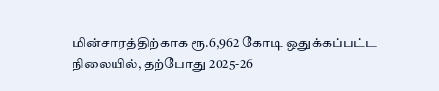மின்சாரத்திற்காக ரூ.6,962 கோடி ஒதுக்கப்பட்ட நிலையில், தற்போது 2025-26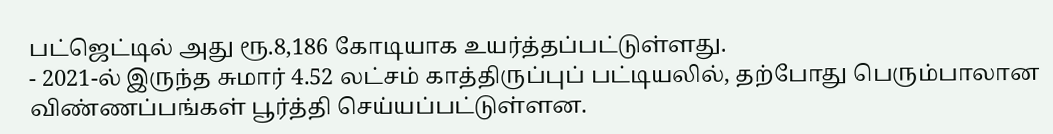பட்ஜெட்டில் அது ரூ.8,186 கோடியாக உயர்த்தப்பட்டுள்ளது.
- 2021-ல் இருந்த சுமார் 4.52 லட்சம் காத்திருப்புப் பட்டியலில், தற்போது பெரும்பாலான விண்ணப்பங்கள் பூர்த்தி செய்யப்பட்டுள்ளன.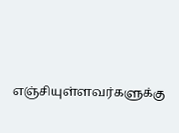எஞ்சியுள்ளவர்களுக்கு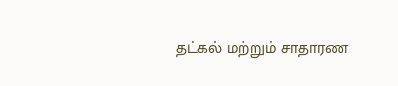தட்கல் மற்றும் சாதாரண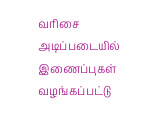வரிசை அடிப்படையில் இணைப்புகள் வழங்கப்பட்டு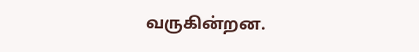வருகின்றன.